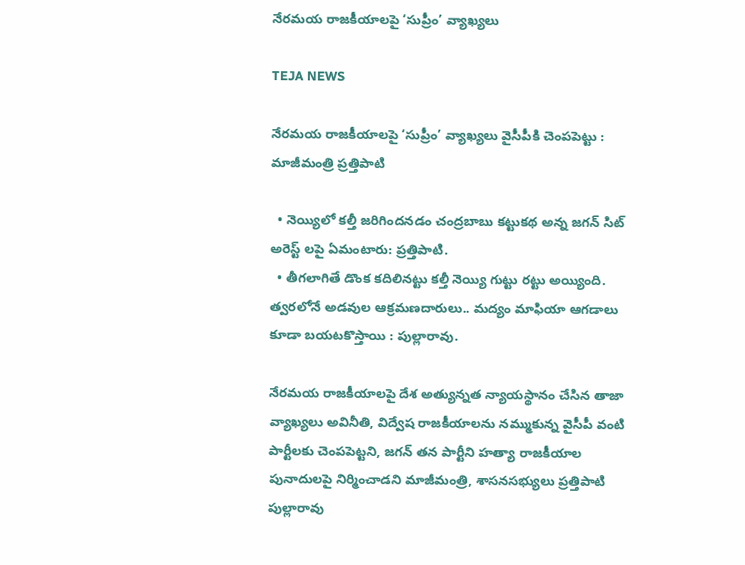నేరమయ రాజకీయాలపై ‘సుప్రీం’ వ్యాఖ్యలు

TEJA NEWS

నేరమయ రాజకీయాలపై ‘సుప్రీం’ వ్యాఖ్యలు వైసీపీకి చెంపపెట్టు : మాజీమంత్రి ప్రత్తిపాటి

  • నెయ్యిలో కల్తీ జరిగిందనడం చంద్రబాబు కట్టుకథ అన్న జగన్ సిట్ అరెస్ట్ లపై ఏమంటారు: ప్రత్తిపాటి.
  • తీగలాగితే డొంక కదిలినట్టు కల్తీ నెయ్యి గుట్టు రట్టు అయ్యింది. త్వరలోనే అడవుల ఆక్రమణదారులు.. మద్యం మాఫియా ఆగడాలు కూడా బయటకొస్తాయి : పుల్లారావు.

నేరమయ రాజకీయాలపై దేశ అత్యున్నత న్యాయస్థానం చేసిన తాజా వ్యాఖ్యలు అవినీతి, విద్వేష రాజకీయాలను నమ్ముకున్న వైసీపీ వంటి పార్టీలకు చెంపపెట్టని, జగన్ తన పార్టీని హత్యా రాజకీయాల పునాదులపై నిర్మించాడని మాజీమంత్రి, శాసనసభ్యులు ప్రత్తిపాటి పుల్లారావు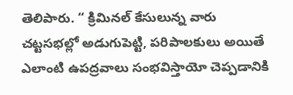తెలిపారు. “ క్రిమినల్ కేసులున్న వారు చట్టసభల్లో అడుగుపెట్టి, పరిపాలకులు అయితే ఎలాంటి ఉపద్రవాలు సంభవిస్తాయో చెప్పడానికి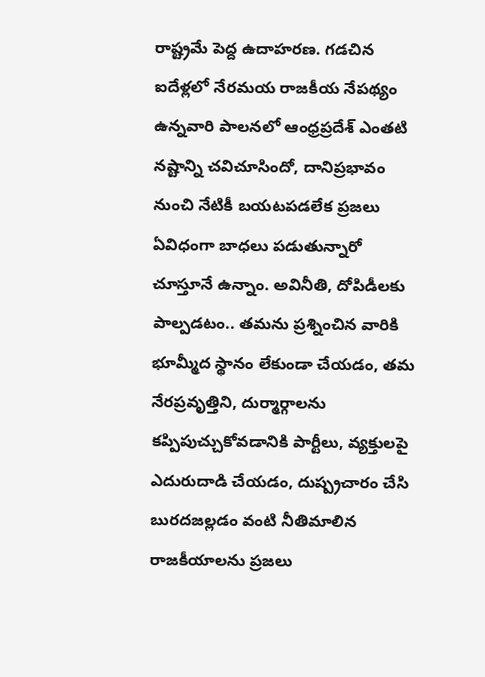రాష్ట్రమే పెద్ద ఉదాహరణ. గడచిన ఐదేళ్లలో నేరమయ రాజకీయ నేపథ్యం ఉన్నవారి పాలనలో ఆంధ్రప్రదేశ్ ఎంతటి నష్టాన్ని చవిచూసిందో, దానిప్రభావం నుంచి నేటికీ బయటపడలేక ప్రజలు ఏవిధంగా బాధలు పడుతున్నారో చూస్తూనే ఉన్నాం. అవినీతి, దోపిడీలకు పాల్పడటం.. తమను ప్రశ్నించిన వారికి భూమ్మీద స్థానం లేకుండా చేయడం, తమ నేరప్రవృత్తిని, దుర్మార్గాలను కప్పిపుచ్చుకోవడానికి పార్టీలు, వ్యక్తులపై ఎదురుదాడి చేయడం, దుష్ప్రచారం చేసి బురదజల్లడం వంటి నీతిమాలిన రాజకీయాలను ప్రజలు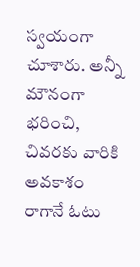స్వయంగా చూశారు. అన్నీ మౌనంగా భరించి, చివరకు వారికి అవకాశం రాగానే ఓటు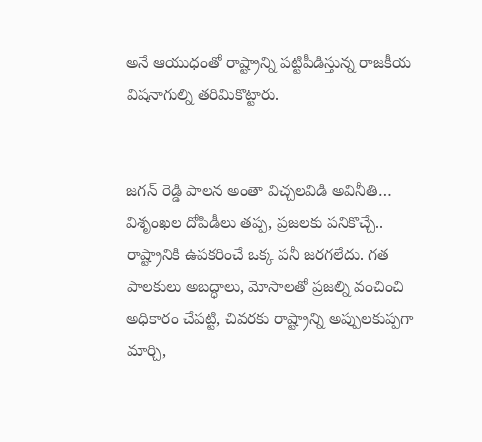అనే ఆయుధంతో రాష్ట్రాన్ని పట్టిపీడిస్తున్న రాజకీయ విషనాగుల్ని తరిమికొట్టారు.


జగన్ రెడ్డి పాలన అంతా విచ్చలవిడి అవినీతి… విశృంఖల దోపిడీలు తప్ప, ప్రజలకు పనికొచ్చే.. రాష్ట్రానికి ఉపకరించే ఒక్క పనీ జరగలేదు. గత పాలకులు అబద్ధాలు, మోసాలతో ప్రజల్ని వంచించి అధికారం చేపట్టి, చివరకు రాష్ట్రాన్ని అప్పులకుప్పగా మార్చి,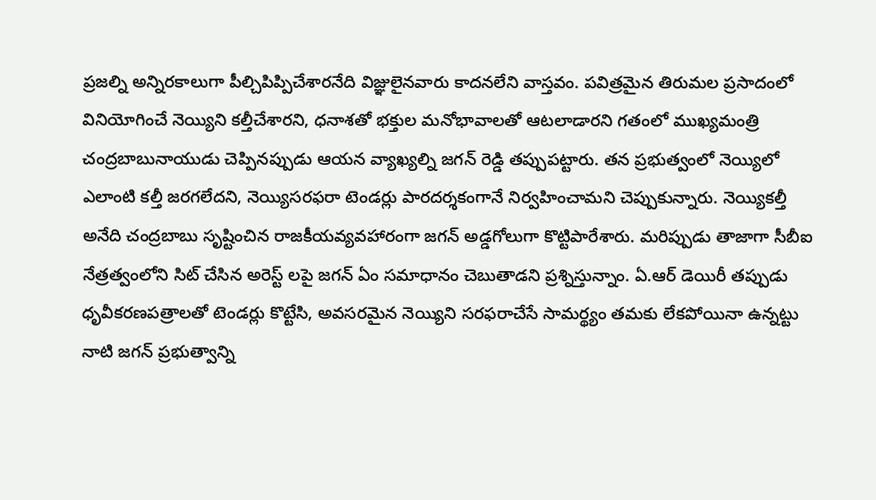ప్రజల్ని అన్నిరకాలుగా పీల్చిపిప్పిచేశారనేది విజ్ఞులైనవారు కాదనలేని వాస్తవం. పవిత్రమైన తిరుమల ప్రసాదంలో వినియోగించే నెయ్యిని కల్తీచేశారని, ధనాశతో భక్తుల మనోభావాలతో ఆటలాడారని గతంలో ముఖ్యమంత్రి చంద్రబాబునాయుడు చెప్పినప్పుడు ఆయన వ్యాఖ్యల్ని జగన్ రెడ్డి తప్పుపట్టారు. తన ప్రభుత్వంలో నెయ్యిలో ఎలాంటి కల్తీ జరగలేదని, నెయ్యిసరఫరా టెండర్లు పారదర్శకంగానే నిర్వహించామని చెప్పుకున్నారు. నెయ్యికల్తీ అనేది చంద్రబాబు సృష్టించిన రాజకీయవ్యవహారంగా జగన్ అడ్డగోలుగా కొట్టిపారేశారు. మరిప్పుడు తాజాగా సీబీఐ నేత్రత్వంలోని సిట్ చేసిన అరెస్ట్ లపై జగన్ ఏం సమాధానం చెబుతాడని ప్రశ్నిస్తున్నాం. ఏ.ఆర్ డెయిరీ తప్పుడు ధృవీకరణపత్రాలతో టెండర్లు కొట్టేసి, అవసరమైన నెయ్యిని సరఫరాచేసే సామర్థ్యం తమకు లేకపోయినా ఉన్నట్టు నాటి జగన్ ప్రభుత్వాన్ని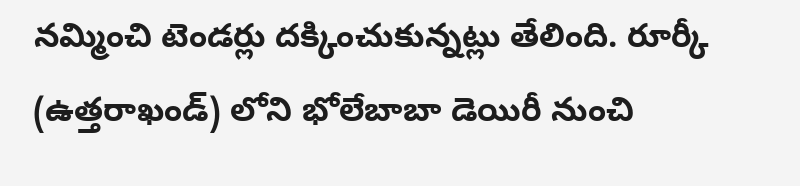నమ్మించి టెండర్లు దక్కించుకున్నట్లు తేలింది. రూర్కీ (ఉత్తరాఖండ్) లోని భోలేబాబా డెయిరీ నుంచి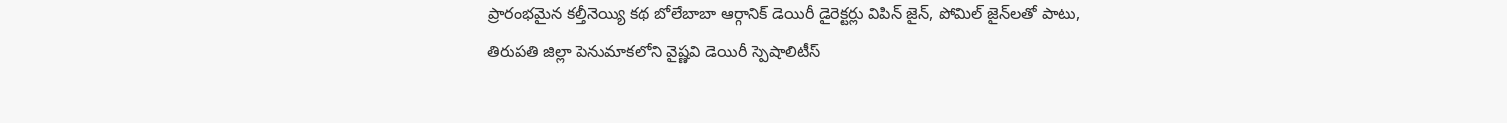ప్రారంభమైన కల్తీనెయ్యి కథ బోలేబాబా ఆర్గానిక్‌ డెయిరీ డైరెక్టర్లు విపిన్‌ జైన్‌, పోమిల్‌ జైన్‌లతో పాటు, తిరుపతి జిల్లా పెనుమాకలోని వైష్ణవి డెయిరీ స్పెషాలిటీస్‌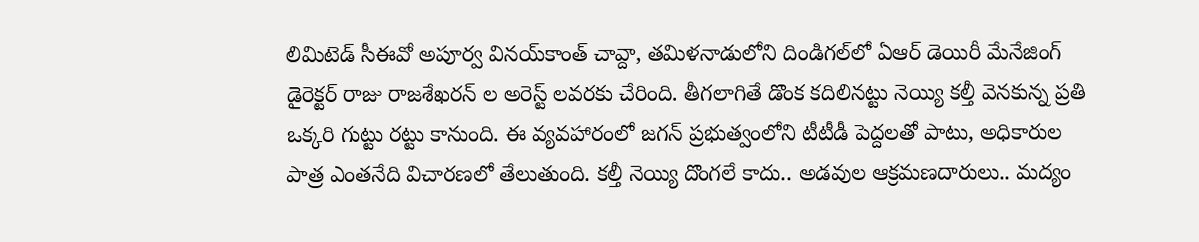లిమిటెడ్‌ సీఈవో అపూర్వ వినయ్‌కాంత్‌ చావ్దా, తమిళనాడులోని దిండిగల్‌లో ఏఆర్‌ డెయిరీ మేనేజింగ్‌ డైరెక్టర్‌ రాజు రాజశేఖరన్‌ ల అరెస్ట్ లవరకు చేరింది. తీగలాగితే డొంక కదిలినట్టు నెయ్యి కల్తీ వెనకున్న ప్రతి ఒక్కరి గుట్టు రట్టు కానుంది. ఈ వ్యవహారంలో జగన్ ప్రభుత్వంలోని టీటీడీ పెద్దలతో పాటు, అధికారుల పాత్ర ఎంతనేది విచారణలో తేలుతుంది. కల్తీ నెయ్యి దొంగలే కాదు.. అడవుల ఆక్రమణదారులు.. మద్యం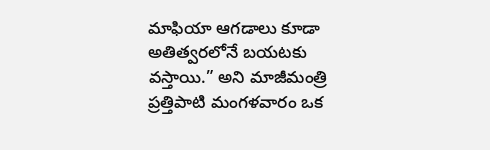మాఫియా ఆగడాలు కూడా అతిత్వరలోనే బయటకు వస్తాయి.” అని మాజీమంత్రి ప్రత్తిపాటి మంగళవారం ఒక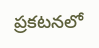ప్రకటనలో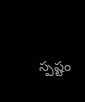స్పష్టం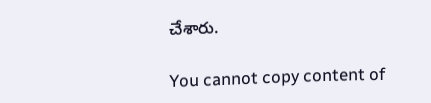చేశారు.

You cannot copy content of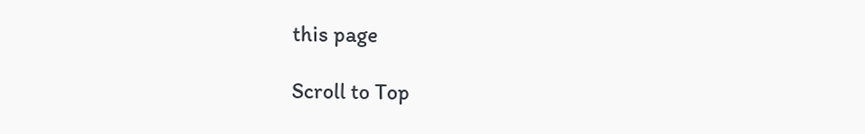this page

Scroll to Top